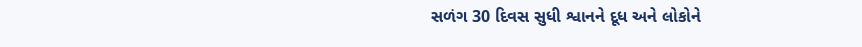સળંગ 30 દિવસ સુધી શ્વાનને દૂધ અને લોકોને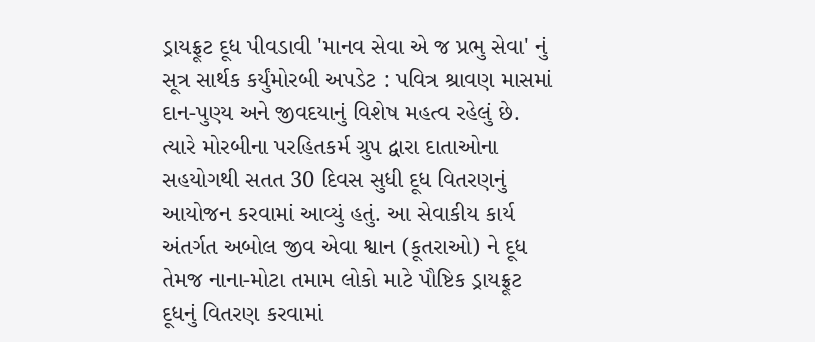ડ્રાયફ્રૂટ દૂધ પીવડાવી 'માનવ સેવા એ જ પ્રભુ સેવા' નું સૂત્ર સાર્થક કર્યુંમોરબી અપડેટ : પવિત્ર શ્રાવણ માસમાં દાન-પુણ્ય અને જીવદયાનું વિશેષ મહત્વ રહેલું છે. ત્યારે મોરબીના પરહિતકર્મ ગ્રુપ દ્વારા દાતાઓના સહયોગથી સતત 30 દિવસ સુધી દૂધ વિતરણનું આયોજન કરવામાં આવ્યું હતું. આ સેવાકીય કાર્ય અંતર્ગત અબોલ જીવ એવા શ્વાન (કૂતરાઓ) ને દૂધ તેમજ નાના-મોટા તમામ લોકો માટે પૌષ્ટિક ડ્રાયફ્રૂટ દૂધનું વિતરણ કરવામાં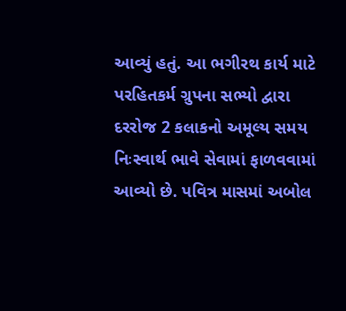આવ્યું હતું. આ ભગીરથ કાર્ય માટે પરહિતકર્મ ગ્રુપના સભ્યો દ્વારા દરરોજ 2 કલાકનો અમૂલ્ય સમય નિઃસ્વાર્થ ભાવે સેવામાં ફાળવવામાં આવ્યો છે. પવિત્ર માસમાં અબોલ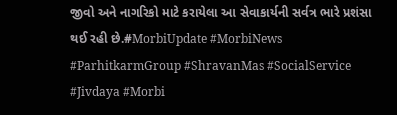જીવો અને નાગરિકો માટે કરાયેલા આ સેવાકાર્યની સર્વત્ર ભારે પ્રશંસા થઈ રહી છે.#MorbiUpdate #MorbiNews #ParhitkarmGroup #ShravanMas #SocialService #Jivdaya #Morbi